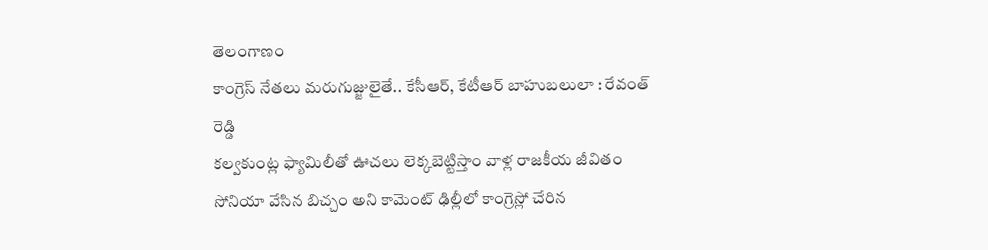తెలంగాణం
కాంగ్రెస్ నేతలు మరుగుజ్జులైతే.. కేసీఆర్, కేటీఆర్ బాహుబలులా : రేవంత్ రెడ్డి
కల్వకుంట్ల ఫ్యామిలీతో ఊచలు లెక్కబెట్టిస్తాం వాళ్ల రాజకీయ జీవితం సోనియా వేసిన బిచ్చం అని కామెంట్ ఢిల్లీలో కాంగ్రెస్లో చేరిన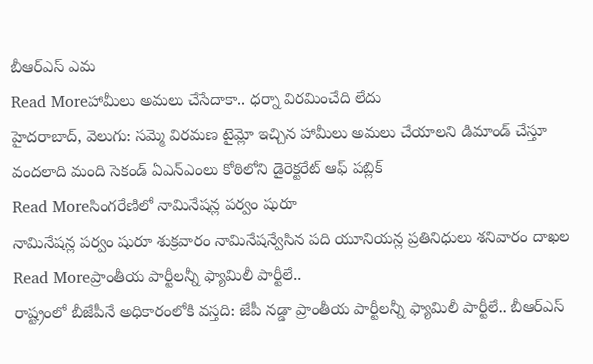బీఆర్ఎస్ ఎమ
Read Moreహామీలు అమలు చేసేదాకా.. ధర్నా విరమించేది లేదు
హైదరాబాద్, వెలుగు: సమ్మె విరమణ టైమ్లో ఇచ్చిన హామీలు అమలు చేయాలని డిమాండ్ చేస్తూ వందలాది మంది సెకండ్ ఏఎన్ఎంలు కోఠిలోని డైరెక్టరేట్ ఆఫ్ పబ్లిక్
Read Moreసింగరేణిలో నామినేషన్ల పర్వం షురూ
నామినేషన్ల పర్వం షురూ శుక్రవారం నామినేషన్వేసిన పది యూనియన్ల ప్రతినిధులు శనివారం దాఖల
Read Moreప్రాంతీయ పార్టీలన్నీ ఫ్యామిలీ పార్టీలే..
రాష్ట్రంలో బీజేపీనే అధికారంలోకి వస్తది: జేపీ నడ్డా ప్రాంతీయ పార్టీలన్నీ ఫ్యామిలీ పార్టీలే.. బీఆర్ఎస్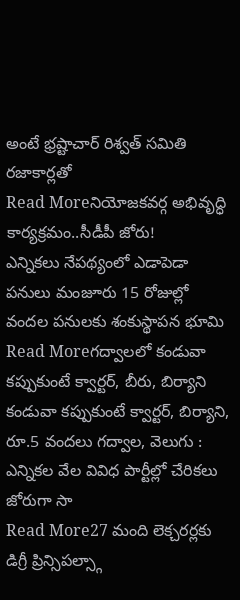అంటే భ్రష్టాచార్ రిశ్వత్ సమితి రజాకార్లతో
Read Moreనియోజకవర్గ అభివృద్ధి కార్యక్రమం..సీడీపీ జోరు!
ఎన్నికలు నేపథ్యంలో ఎడాపెడా పనులు మంజూరు 15 రోజుల్లో వందల పనులకు శంకుస్థాపన భూమి
Read Moreగద్వాలలో కండువా కప్పుకుంటే క్వార్టర్, బీరు, బిర్యాని
కండువా కప్పుకుంటే క్వార్టర్, బిర్యాని, రూ.5 వందలు గద్వాల, వెలుగు : ఎన్నికల వేల వివిధ పార్టీల్లో చేరికలు జోరుగా సా
Read More27 మంది లెక్చరర్లకు డిగ్రీ ప్రిన్సిపల్స్గా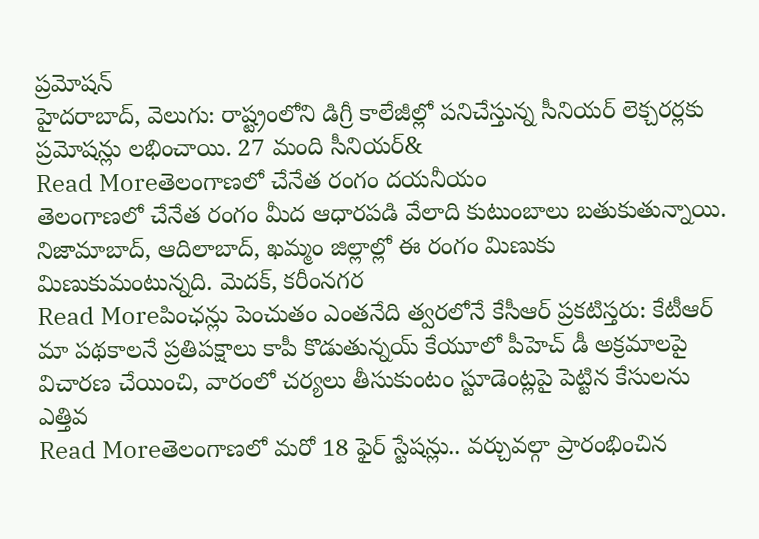ప్రమోషన్
హైదరాబాద్, వెలుగు: రాష్ట్రంలోని డిగ్రీ కాలేజీల్లో పనిచేస్తున్న సీనియర్ లెక్చరర్లకు ప్రమోషన్లు లభించాయి. 27 మంది సీనియర్&
Read Moreతెలంగాణలో చేనేత రంగం దయనీయం
తెలంగాణలో చేనేత రంగం మీద ఆధారపడి వేలాది కుటుంబాలు బతుకుతున్నాయి. నిజామాబాద్, ఆదిలాబాద్, ఖమ్మం జిల్లాల్లో ఈ రంగం మిణుకు మిణుకుమంటున్నది. మెదక్, కరీంనగర
Read Moreపింఛన్లు పెంచుతం ఎంతనేది త్వరలోనే కేసీఆర్ ప్రకటిస్తరు: కేటీఆర్
మా పథకాలనే ప్రతిపక్షాలు కాపీ కొడుతున్నయ్ కేయూలో పీహెచ్ డీ అక్రమాలపై విచారణ చేయించి, వారంలో చర్యలు తీసుకుంటం స్టూడెంట్లపై పెట్టిన కేసులను ఎత్తివ
Read Moreతెలంగాణలో మరో 18 ఫైర్ స్టేషన్లు.. వర్చువల్గా ప్రారంభించిన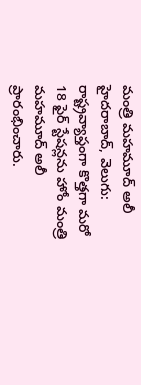మంత్రి మహమూద్ అలీ
హైదరాబాద్, వెలుగు: రాష్ట్రవ్యాప్తంగా కొత్తగా మరో 18 ఫైర్ స్టేషన్లను హోం మంత్రి మహమూద్ అలీ ప్రారంభించారు.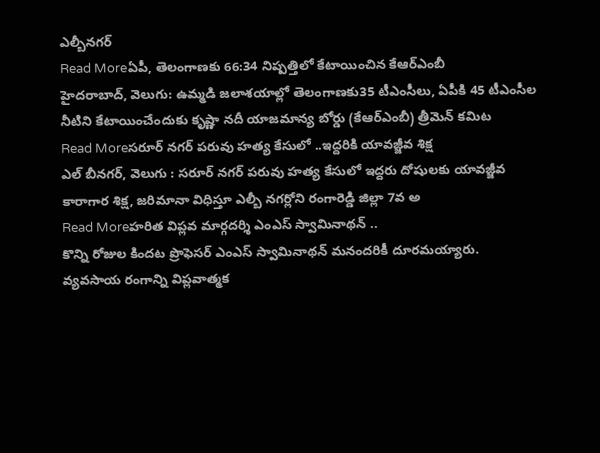ఎల్బీనగర్
Read Moreఏపీ, తెలంగాణకు 66:34 నిష్పత్తిలో కేటాయించిన కేఆర్ఎంబీ
హైదరాబాద్, వెలుగు: ఉమ్మడి జలాశయాల్లో తెలంగాణకు35 టీఎంసీలు, ఏపీకి 45 టీఎంసీల నీటిని కేటాయించేందుకు కృష్ణా నదీ యాజమాన్య బోర్డు (కేఆర్ఎంబీ) త్రీమెన్ కమిట
Read Moreసరూర్ నగర్ పరువు హత్య కేసులో ..ఇద్దరికి యావజ్జీవ శిక్ష
ఎల్ బీనగర్, వెలుగు : సరూర్ నగర్ పరువు హత్య కేసులో ఇద్దరు దోషులకు యావజ్జీవ కారాగార శిక్ష, జరిమానా విధిస్తూ ఎల్బీ నగర్లోని రంగారెడ్డి జిల్లా 7వ అ
Read Moreహరిత విప్లవ మార్గదర్శి ఎంఎస్ స్వామినాథన్ ..
కొన్ని రోజుల కిందట ప్రొఫెసర్ ఎంఎస్ స్వామినాథన్ మనందరికీ దూరమయ్యారు. వ్యవసాయ రంగాన్ని విప్లవాత్మక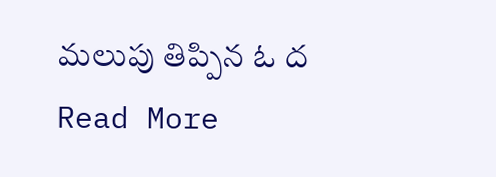మలుపు తిప్పిన ఓ ద
Read More